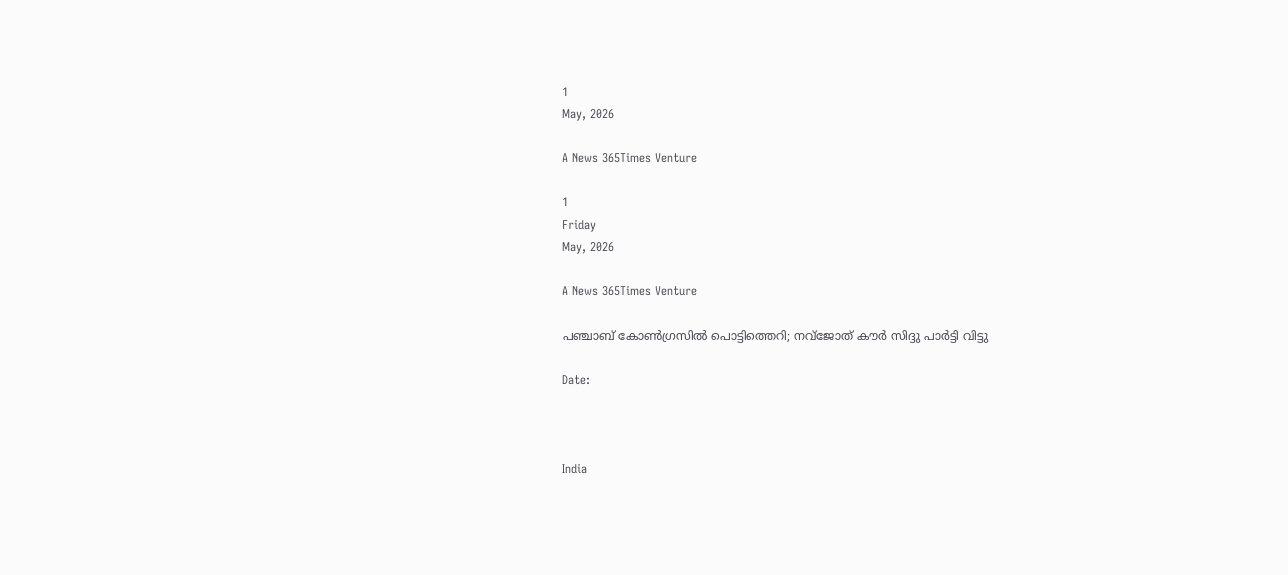1
May, 2026

A News 365Times Venture

1
Friday
May, 2026

A News 365Times Venture

പഞ്ചാബ് കോണ്‍ഗ്രസില്‍ പൊട്ടിത്തെറി; നവ്‌ജോത് കൗര്‍ സിദ്ദു പാര്‍ട്ടി വിട്ടു

Date:



India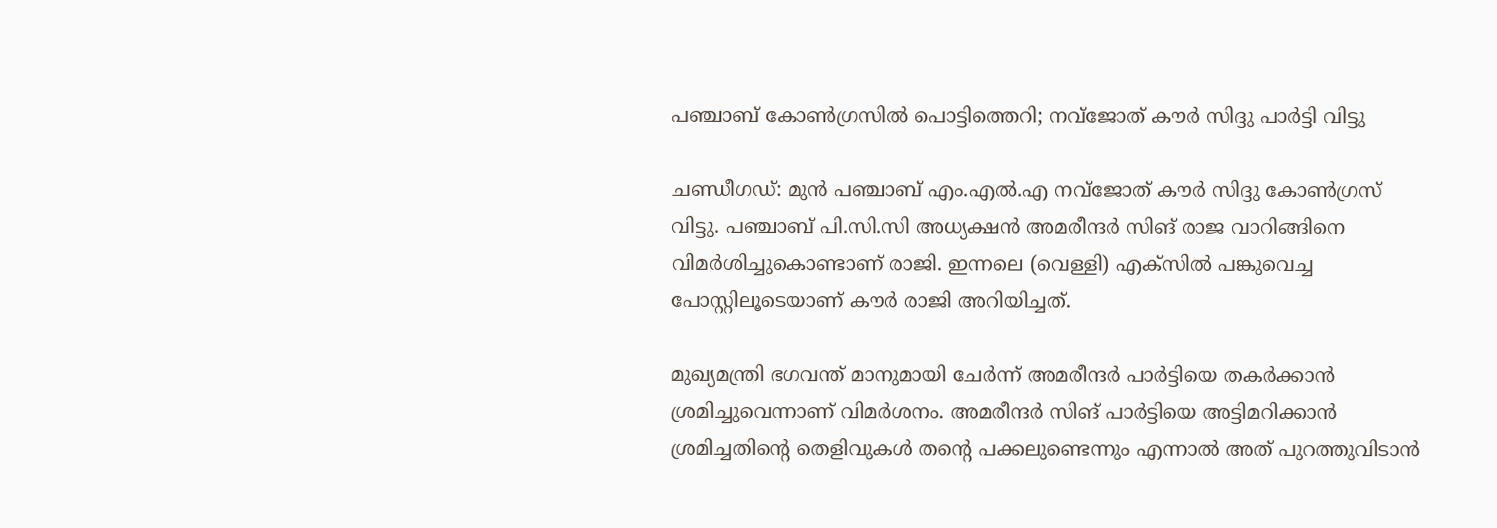പഞ്ചാബ് കോണ്‍ഗ്രസില്‍ പൊട്ടിത്തെറി; നവ്‌ജോത് കൗര്‍ സിദ്ദു പാര്‍ട്ടി വിട്ടു

ചണ്ഡീഗഡ്: മുന്‍ പഞ്ചാബ് എം.എല്‍.എ നവ്‌ജോത് കൗര്‍ സിദ്ദു കോണ്‍ഗ്രസ് വിട്ടു. പഞ്ചാബ് പി.സി.സി അധ്യക്ഷന്‍ അമരീന്ദര്‍ സിങ് രാജ വാറിങ്ങിനെ വിമര്‍ശിച്ചുകൊണ്ടാണ് രാജി. ഇന്നലെ (വെള്ളി) എക്സില്‍ പങ്കുവെച്ച പോസ്റ്റിലൂടെയാണ് കൗര്‍ രാജി അറിയിച്ചത്.

മുഖ്യമന്ത്രി ഭഗവന്ത് മാനുമായി ചേര്‍ന്ന് അമരീന്ദര്‍ പാര്‍ട്ടിയെ തകര്‍ക്കാന്‍ ശ്രമിച്ചുവെന്നാണ് വിമര്‍ശനം. അമരീന്ദര്‍ സിങ് പാര്‍ട്ടിയെ അട്ടിമറിക്കാന്‍ ശ്രമിച്ചതിന്റെ തെളിവുകള്‍ തന്റെ പക്കലുണ്ടെന്നും എന്നാല്‍ അത് പുറത്തുവിടാന്‍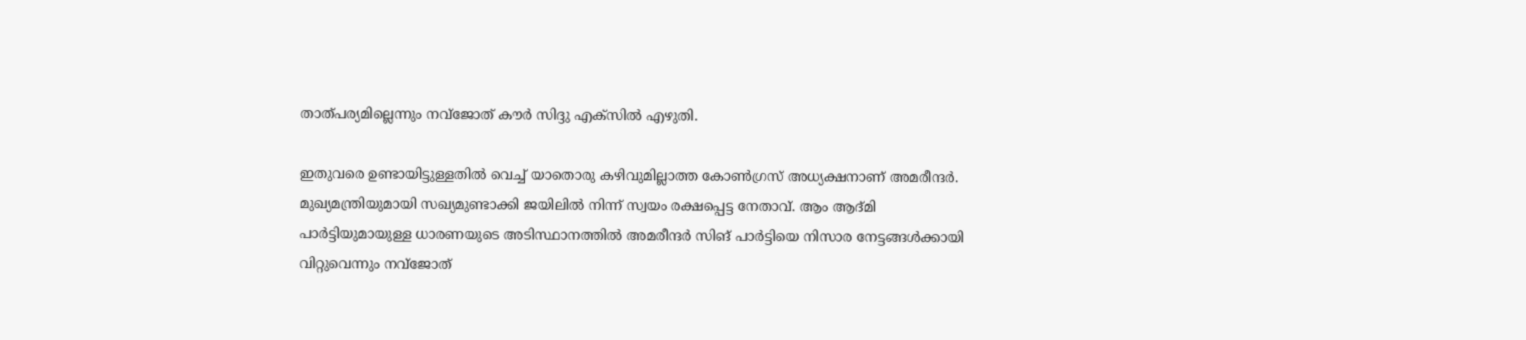താത്പര്യമില്ലെന്നും നവ്ജോത് കൗര്‍ സിദ്ദു എക്സില്‍ എഴുതി.

ഇതുവരെ ഉണ്ടായിട്ടുള്ളതില്‍ വെച്ച് യാതൊരു കഴിവുമില്ലാത്ത കോണ്‍ഗ്രസ് അധ്യക്ഷനാണ് അമരീന്ദര്‍. മുഖ്യമന്ത്രിയുമായി സഖ്യമുണ്ടാക്കി ജയിലില്‍ നിന്ന് സ്വയം രക്ഷപ്പെട്ട നേതാവ്. ആം ആദ്മി പാര്‍ട്ടിയുമായുള്ള ധാരണയുടെ അടിസ്ഥാനത്തില്‍ അമരീന്ദര്‍ സിങ് പാര്‍ട്ടിയെ നിസാര നേട്ടങ്ങള്‍ക്കായി വിറ്റുവെന്നും നവ്ജോത്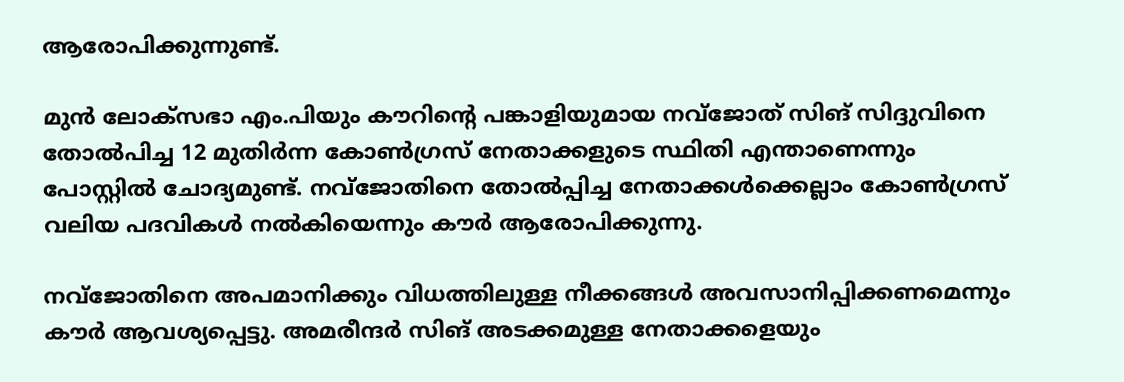ആരോപിക്കുന്നുണ്ട്.

മുന്‍ ലോക്‌സഭാ എം.പിയും കൗറിന്റെ പങ്കാളിയുമായ നവ്ജോത് സിങ് സിദ്ദുവിനെ തോല്‍പിച്ച 12 മുതിര്‍ന്ന കോണ്‍ഗ്രസ് നേതാക്കളുടെ സ്ഥിതി എന്താണെന്നും പോസ്റ്റില്‍ ചോദ്യമുണ്ട്. നവ്ജോതിനെ തോല്‍പ്പിച്ച നേതാക്കള്‍ക്കെല്ലാം കോണ്‍ഗ്രസ് വലിയ പദവികള്‍ നല്‍കിയെന്നും കൗര്‍ ആരോപിക്കുന്നു.

നവ്ജോതിനെ അപമാനിക്കും വിധത്തിലുള്ള നീക്കങ്ങള്‍ അവസാനിപ്പിക്കണമെന്നും കൗര്‍ ആവശ്യപ്പെട്ടു. അമരീന്ദര്‍ സിങ് അടക്കമുള്ള നേതാക്കളെയും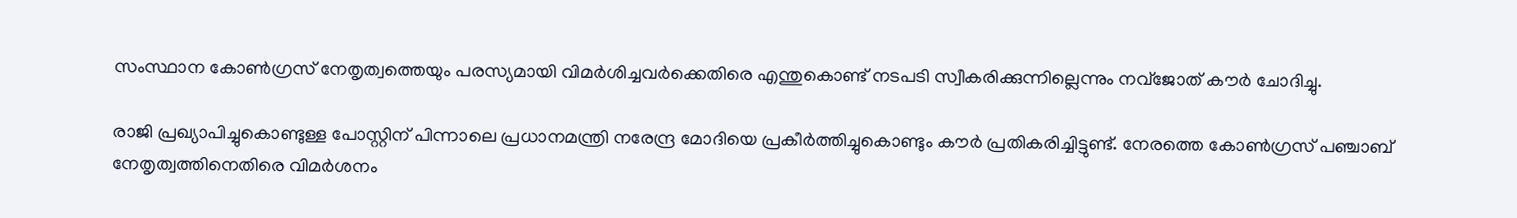സംസ്ഥാന കോണ്‍ഗ്രസ് നേതൃത്വത്തെയും പരസ്യമായി വിമര്‍ശിച്ചവര്‍ക്കെതിരെ എന്തുകൊണ്ട് നടപടി സ്വീകരിക്കുന്നില്ലെന്നും നവ്ജോത് കൗര്‍ ചോദിച്ചു.

രാജി പ്രഖ്യാപിച്ചുകൊണ്ടുള്ള പോസ്റ്റിന് പിന്നാലെ പ്രധാനമന്ത്രി നരേന്ദ്ര മോദിയെ പ്രകീര്‍ത്തിച്ചുകൊണ്ടും കൗര്‍ പ്രതികരിച്ചിട്ടുണ്ട്. നേരത്തെ കോണ്‍ഗ്രസ് പഞ്ചാബ് നേതൃത്വത്തിനെതിരെ വിമര്‍ശനം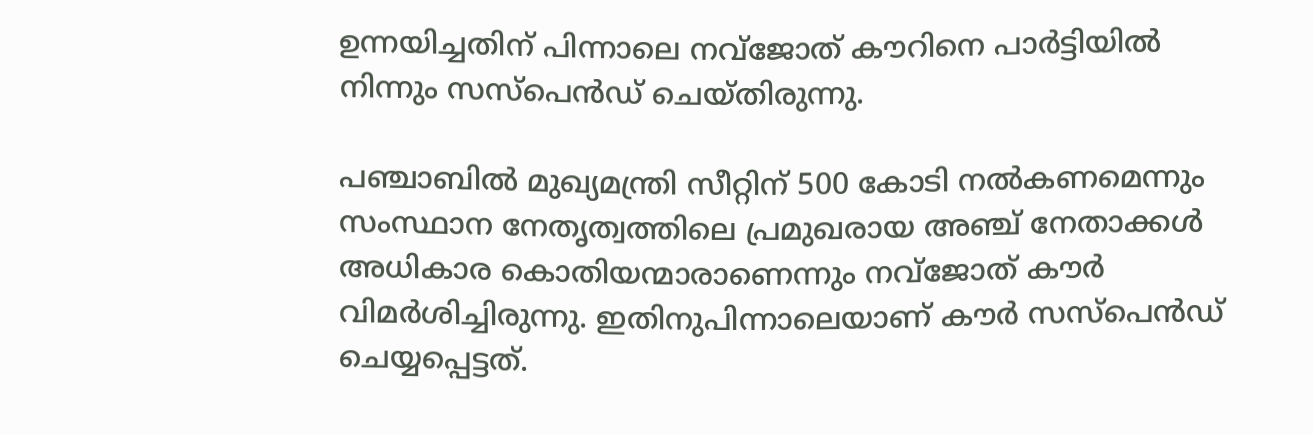ഉന്നയിച്ചതിന് പിന്നാലെ നവ്ജോത് കൗറിനെ പാര്‍ട്ടിയില്‍ നിന്നും സസ്പെന്‍ഡ് ചെയ്തിരുന്നു.

പഞ്ചാബില്‍ മുഖ്യമന്ത്രി സീറ്റിന് 500 കോടി നല്‍കണമെന്നും സംസ്ഥാന നേതൃത്വത്തിലെ പ്രമുഖരായ അഞ്ച് നേതാക്കള്‍ അധികാര കൊതിയന്മാരാണെന്നും നവ്ജോത് കൗര്‍ വിമര്‍ശിച്ചിരുന്നു. ഇതിനുപിന്നാലെയാണ് കൗര്‍ സസ്പെന്‍ഡ് ചെയ്യപ്പെട്ടത്.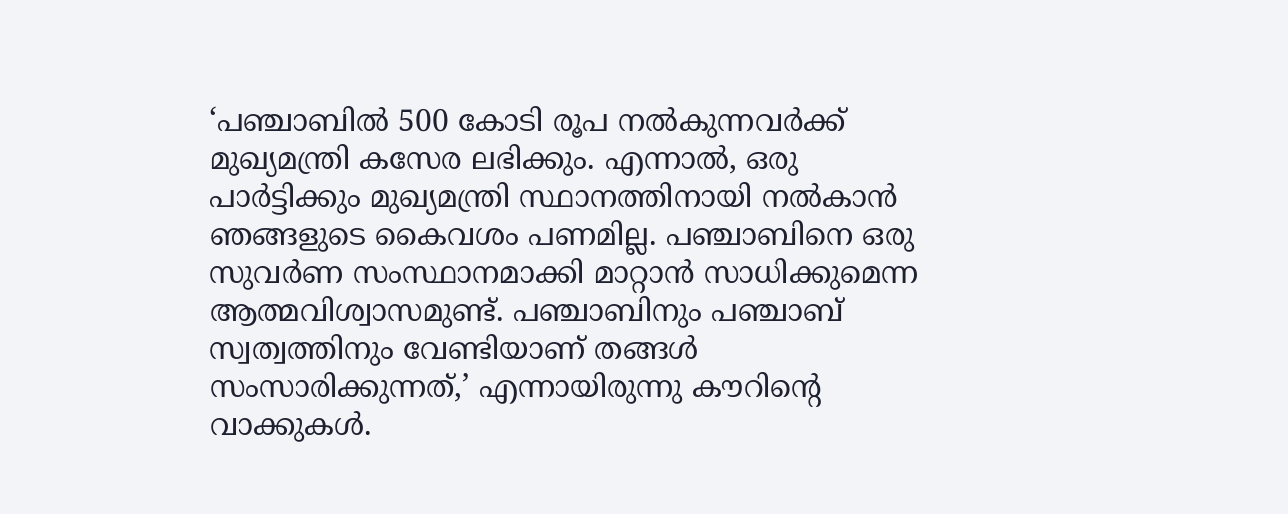‘പഞ്ചാബില്‍ 500 കോടി രൂപ നല്‍കുന്നവര്‍ക്ക് മുഖ്യമന്ത്രി കസേര ലഭിക്കും. എന്നാല്‍, ഒരു പാര്‍ട്ടിക്കും മുഖ്യമന്ത്രി സ്ഥാനത്തിനായി നല്‍കാന്‍ ഞങ്ങളുടെ കൈവശം പണമില്ല. പഞ്ചാബിനെ ഒരു സുവര്‍ണ സംസ്ഥാനമാക്കി മാറ്റാന്‍ സാധിക്കുമെന്ന ആത്മവിശ്വാസമുണ്ട്. പഞ്ചാബിനും പഞ്ചാബ് സ്വത്വത്തിനും വേണ്ടിയാണ് തങ്ങള്‍ സംസാരിക്കുന്നത്,’ എന്നായിരുന്നു കൗറിന്റെ വാക്കുകള്‍.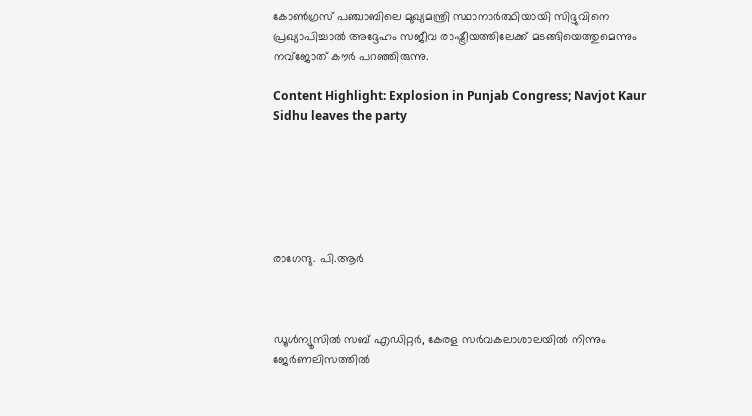കോണ്‍ഗ്രസ് പഞ്ചാബിലെ മുഖ്യമന്ത്രി സ്ഥാനാര്‍ത്ഥിയായി സിദ്ദുവിനെ പ്രഖ്യാപിച്ചാല്‍ അദ്ദേഹം സജീവ രാഷ്ട്രീയത്തിലേക്ക് മടങ്ങിയെത്തുമെന്നും നവ്‌ജോത് കൗര്‍ പറഞ്ഞിരുന്നു.

Content Highlight: Explosion in Punjab Congress; Navjot Kaur Sidhu leaves the party






രാഗേന്ദു. പി.ആര്‍



ഡൂള്‍ന്യൂസില്‍ സബ് എഡിറ്റര്‍, കേരള സര്‍വകലാശാലയില്‍ നിന്നും ജേര്‍ണലിസത്തില്‍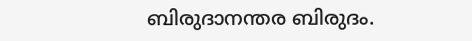ബിരുദാനന്തര ബിരുദം.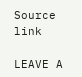Source link

LEAVE A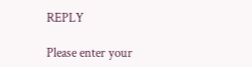REPLY

Please enter your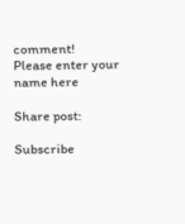comment!
Please enter your name here

Share post:

Subscribe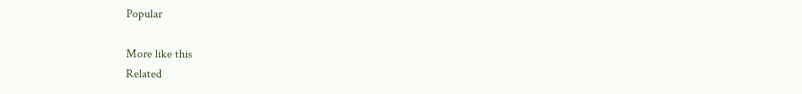Popular

More like this
Related